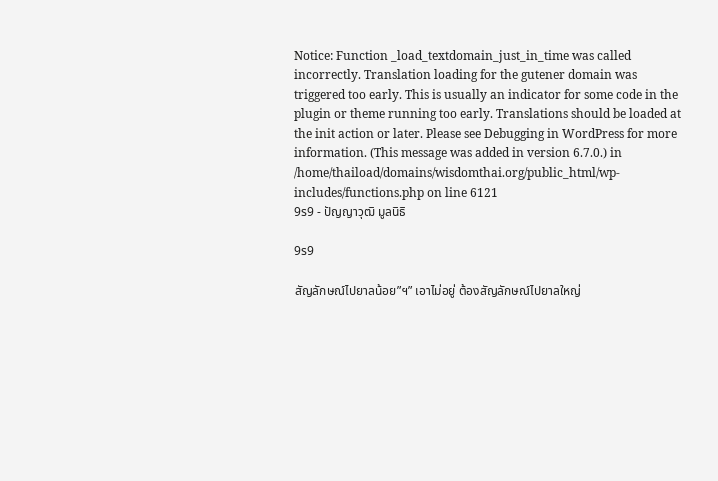Notice: Function _load_textdomain_just_in_time was called incorrectly. Translation loading for the gutener domain was triggered too early. This is usually an indicator for some code in the plugin or theme running too early. Translations should be loaded at the init action or later. Please see Debugging in WordPress for more information. (This message was added in version 6.7.0.) in /home/thaiload/domains/wisdomthai.org/public_html/wp-includes/functions.php on line 6121
9ร9 - ปัญญาวุฒิ มูลนิธิ

9ร9

สัญลักษณ์ไปยาลน้อย”ฯ” เอาไม่อยู่ ต้องสัญลักษณ์ไปยาลใหญ่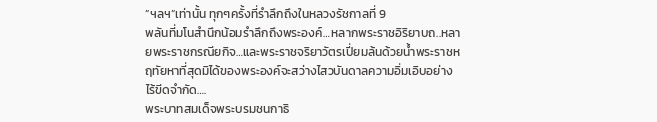”ฯลฯ”เท่านั้น ทุกๆครั้งที่รำลึกถึงในหลวงรัชกาลที่ 9
พลันที่มโนสำนึกน้อมรำลึกถึงพระองค์…หลากพระราชอิริยาบถ..หลายพระราชกรณียกิจ…และพระราชจริยาวัตรเปี่ยมล้นด้วยน้ำพระราชหฤทัยหาที่สุดมิได้ของพระองค์จะสว่างไสวบันดาลความอิ่มเอิบอย่างไร้ขีดจำกัด….
พระบาทสมเด็จพระบรมชนกาธิ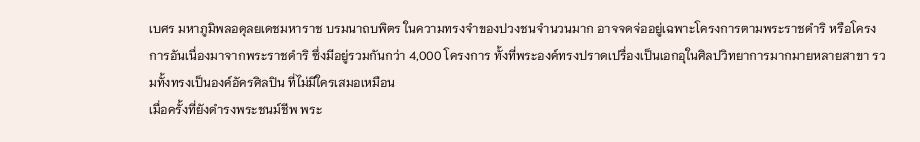เบศร มหาภูมิพลอดุลยเดชมหาราช บรมนาถบพิตร ในความทรงจำของปวงชนจำนวนมาก อาจจดจ่ออยู่เฉพาะโครงการตามพระราชดำริ หรือโครงการอันเนื่องมาจากพระราชดำริ ซึ่งมีอยู่รวมกันกว่า 4,000 โครงการ ทั้งที่พระองค์ทรงปราดเปรื่องเป็นเอกอุในศิลปวิทยาการมากมายหลายสาขา รวมทั้งทรงเป็นองค์อัครศิลปิน ที่ไม่มีใครเสมอเหมือน
เมื่อครั้งที่ยังดำรงพระชนม์ชีพ พระ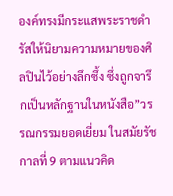องค์ทรงมีกระแสพระราชดำรัสให้นิยามความหมายของศิลปินไว้อย่างลึกซึ้ง ซึ่งถูกจารึกเป็นหลักฐานในหนังสือ”วรรณกรรมยอดเยี่ยม ในสมัยรัชกาลที่ 9 ตามแนวคิด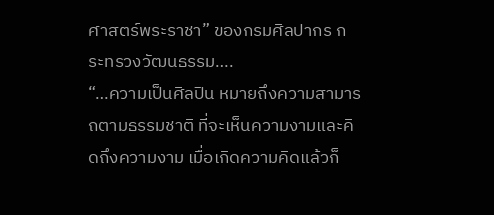ศาสตร์พระราชา” ของกรมศิลปากร กระทรวงวัฒนธรรม….
“…ความเป็นศิลปิน หมายถึงความสามารถตามธรรมชาติ ที่จะเห็นความงามและคิดถึงความงาม เมื่อเกิดความคิดแล้วก็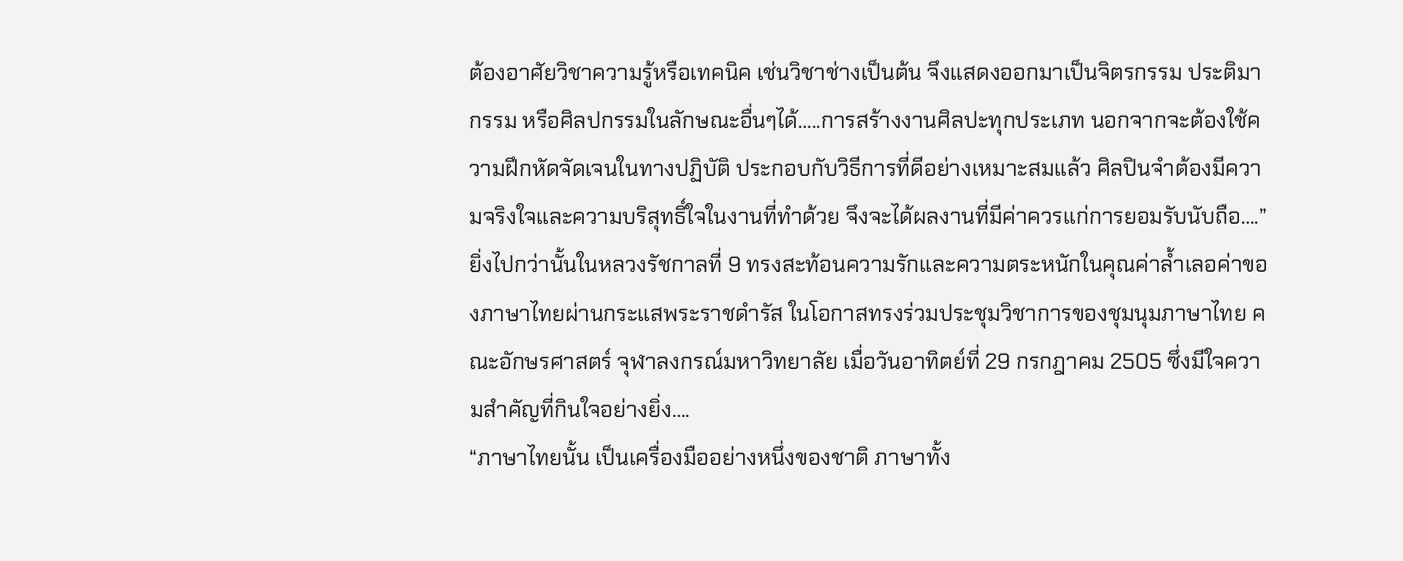ต้องอาศัยวิชาความรู้หรือเทคนิค เช่นวิชาช่างเป็นต้น จึงแสดงออกมาเป็นจิตรกรรม ประติมากรรม หรือศิลปกรรมในลักษณะอื่นๆได้…..การสร้างงานศิลปะทุกประเภท นอกจากจะต้องใช้ความฝึกหัดจัดเจนในทางปฏิบัติ ประกอบกับวิธีการที่ดีอย่างเหมาะสมแล้ว ศิลปินจำต้องมีความจริงใจและความบริสุทธิ์ใจในงานที่ทำด้วย จึงจะได้ผลงานที่มีค่าควรแก่การยอมรับนับถือ….”
ยิ่งไปกว่านั้นในหลวงรัชกาลที่ 9 ทรงสะท้อนความรักและความตระหนักในคุณค่าล้ำเลอค่าของภาษาไทยผ่านกระแสพระราชดำรัส ในโอกาสทรงร่วมประชุมวิชาการของชุมนุมภาษาไทย คณะอักษรศาสตร์ จุฬาลงกรณ์มหาวิทยาลัย เมื่อวันอาทิตย์ที่ 29 กรกฎาคม 2505 ซึ่งมีใจความสำคัญที่กินใจอย่างยิ่ง….
“ภาษาไทยนั้น เป็นเครื่องมืออย่างหนึ่งของชาติ ภาษาทั้ง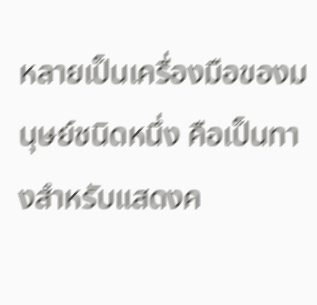หลายเป็นเครื่องมือของมนุษย์ชนิดหนึ่ง คือเป็นทางสำหรับแสดงค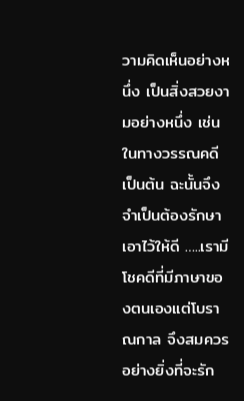วามคิดเห็นอย่างหนึ่ง เป็นสิ่งสวยงามอย่างหนึ่ง เช่นในทางวรรณคดีเป็นต้น ฉะนั้นจึงจำเป็นต้องรักษาเอาไว้ให้ดี …..เรามีโชคดีที่มีภาษาของตนเองแต่โบราณกาล จึงสมควรอย่างยิ่งที่จะรัก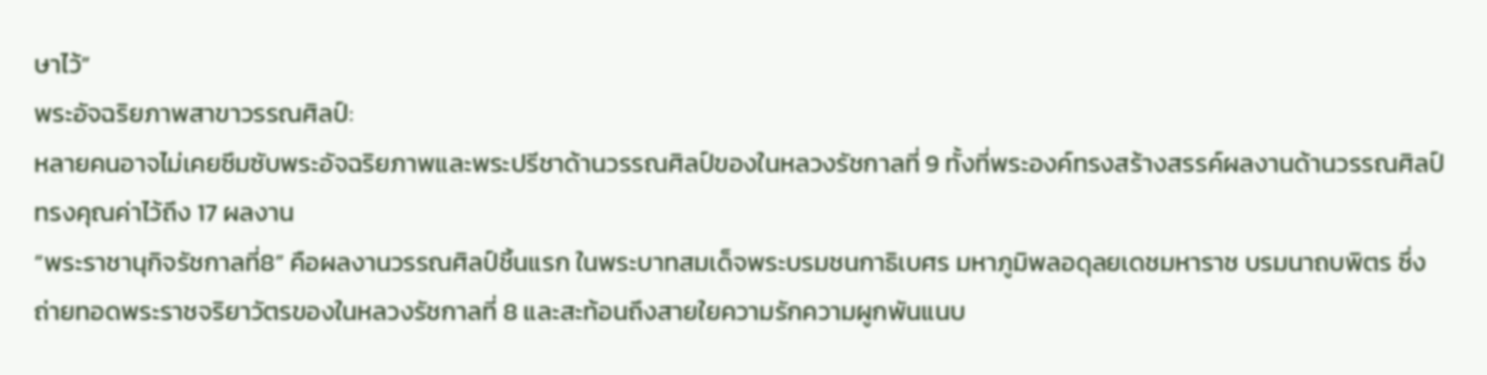ษาไว้”
พระอัจฉริยภาพสาขาวรรณศิลป์:
หลายคนอาจไม่เคยซึมซับพระอัจฉริยภาพและพระปรีชาด้านวรรณศิลป์ของในหลวงรัชกาลที่ 9 ทั้งที่พระองค์ทรงสร้างสรรค์ผลงานด้านวรรณศิลป์ทรงคุณค่าไว้ถึง 17 ผลงาน
“พระราชานุกิจรัชกาลที่8” คือผลงานวรรณศิลป์ชิ้นแรก ในพระบาทสมเด็จพระบรมชนกาธิเบศร มหาภูมิพลอดุลยเดชมหาราช บรมนาถบพิตร ซึ่งถ่ายทอดพระราชจริยาวัตรของในหลวงรัชกาลที่ 8 และสะท้อนถึงสายใยความรักความผูกพันแนบ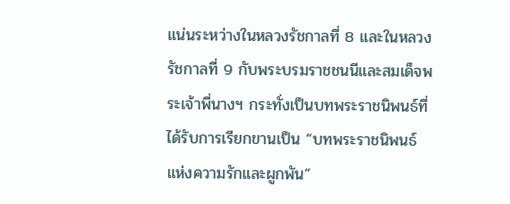แน่นระหว่างในหลวงรัชกาลที่ 8 และในหลวงรัชกาลที่ 9 กับพระบรมราชชนนีและสมเด็จพระเจ้าพี่นางฯ กระทั่งเป็นบทพระราชนิพนธ์ที่ได้รับการเรียกขานเป็น “บทพระราชนิพนธ์แห่งความรักและผูกพัน”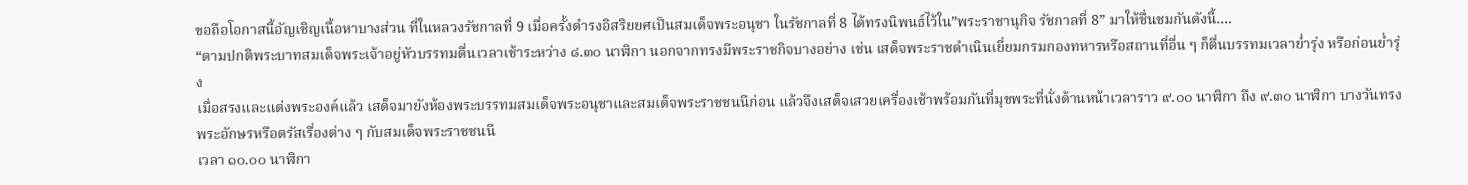ขอถือโอกาสนี้อัญเชิญเนื้อหาบางส่วน ที่ในหลวงรัชกาลที่ 9 เมื่อครั้งดำรงอิสริยยศเป็นสมเด็จพระอนุชา ในรัชกาลที่ 8 ได้ทรงนิพนธ์ไว้ใน”พระราชานุกิจ รัชกาลที่ 8” มาให้ชื่นชมกันดังนี้….
“ตามปกติพระบาทสมเด็จพระเจ้าอยู่หัวบรรทมตื่นเวลาเช้าระหว่าง ๘.๓๐ นาฬิกา นอกจากทรงมีพระราชกิจบางอย่าง เช่น เสด็จพระราชดำเนินเยี่ยมกรมกองทหารหรือสถานที่อื่น ๆ ก็ตื่นบรรทมเวลาย่ำรุ่ง หรือก่อนย่ำรุ่ง
เมื่อสรงและแต่งพระองค์แล้ว เสด็จมายังห้องพระบรรทมสมเด็จพระอนุชาและสมเด็จพระราชชนนีก่อน แล้วจึงเสด็จเสวยเครื่องเช้าพร้อมกันที่มุขพระที่นั่งด้านหน้าเวลาราว ๙.๐๐ นาฬิกา ถึง ๙.๓๐ นาฬิกา บางวันทรงพระอักษรหรือตรัสเรื่องต่าง ๆ กับสมเด็จพระราชชนนี
เวลา ๑๐.๐๐ นาฬิกา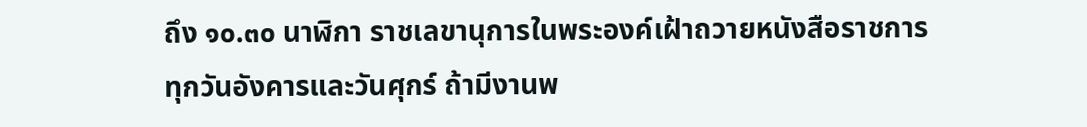ถึง ๑๐.๓๐ นาฬิกา ราชเลขานุการในพระองค์เฝ้าถวายหนังสือราชการทุกวันอังคารและวันศุกร์ ถ้ามีงานพ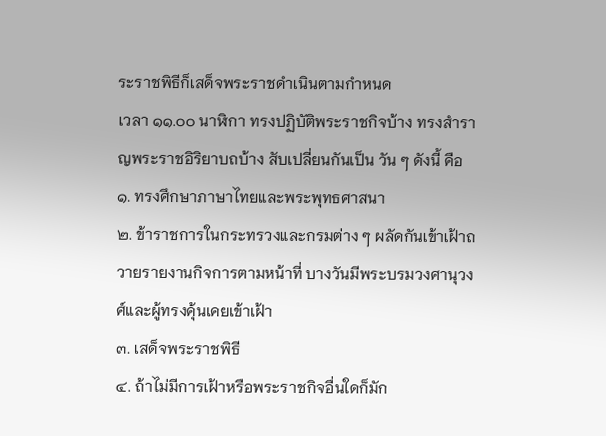ระราชพิธีก็เสด็จพระราชดำเนินตามกำหนด
เวลา ๑๑.๐๐ นาฬิกา ทรงปฏิบัติพระราชกิจบ้าง ทรงสำราญพระราชอิริยาบถบ้าง สับเปลี่ยนกันเป็น วัน ๆ ดังนี้ คือ
๑. ทรงศึกษาภาษาไทยและพระพุทธศาสนา
๒. ข้าราชการในกระทรวงและกรมต่าง ๆ ผลัดกันเข้าเฝ้าถวายรายงานกิจการตามหน้าที่ บางวันมีพระบรมวงศานุวงศ์และผู้ทรงคุ้นเคยเข้าเฝ้า
๓. เสด็จพระราชพิธี
๔. ถ้าไม่มีการเฝ้าหรือพระราชกิจอื่นใดก็มัก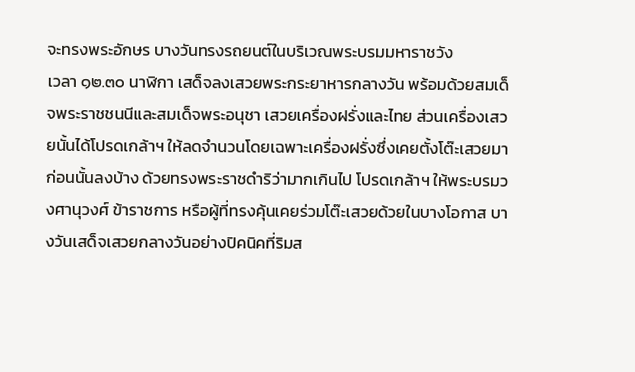จะทรงพระอักษร บางวันทรงรถยนต์ในบริเวณพระบรมมหาราชวัง
เวลา ๑๒.๓๐ นาฬิกา เสด็จลงเสวยพระกระยาหารกลางวัน พร้อมด้วยสมเด็จพระราชชนนีและสมเด็จพระอนุชา เสวยเครื่องฝรั่งและไทย ส่วนเครื่องเสวยนั้นได้โปรดเกล้าฯ ให้ลดจำนวนโดยเฉพาะเครื่องฝรั่งซึ่งเคยตั้งโต๊ะเสวยมาก่อนนั้นลงบ้าง ด้วยทรงพระราชดำริว่ามากเกินไป โปรดเกล้าฯ ให้พระบรมวงศานุวงศ์ ข้าราชการ หรือผู้ที่ทรงคุ้นเคยร่วมโต๊ะเสวยด้วยในบางโอกาส บางวันเสด็จเสวยกลางวันอย่างปิคนิคที่ริมส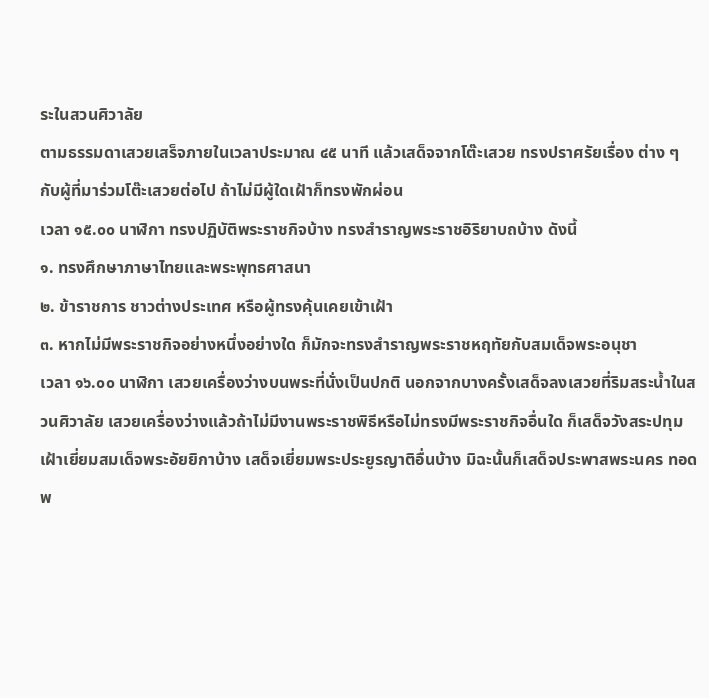ระในสวนศิวาลัย
ตามธรรมดาเสวยเสร็จภายในเวลาประมาณ ๔๕ นาที แล้วเสด็จจากโต๊ะเสวย ทรงปราศรัยเรื่อง ต่าง ๆ กับผู้ที่มาร่วมโต๊ะเสวยต่อไป ถ้าไม่มีผู้ใดเฝ้าก็ทรงพักผ่อน
เวลา ๑๕.๐๐ นาฬิกา ทรงปฏิบัติพระราชกิจบ้าง ทรงสำราญพระราชอิริยาบถบ้าง ดังนี้
๑. ทรงศึกษาภาษาไทยและพระพุทธศาสนา
๒. ข้าราชการ ชาวต่างประเทศ หรือผู้ทรงคุ้นเคยเข้าเฝ้า
๓. หากไม่มีพระราชกิจอย่างหนึ่งอย่างใด ก็มักจะทรงสำราญพระราชหฤทัยกับสมเด็จพระอนุชา
เวลา ๑๖.๐๐ นาฬิกา เสวยเครื่องว่างบนพระที่นั่งเป็นปกติ นอกจากบางครั้งเสด็จลงเสวยที่ริมสระน้ำในสวนศิวาลัย เสวยเครื่องว่างแล้วถ้าไม่มีงานพระราชพิธีหรือไม่ทรงมีพระราชกิจอื่นใด ก็เสด็จวังสระปทุมเฝ้าเยี่ยมสมเด็จพระอัยยิกาบ้าง เสด็จเยี่ยมพระประยูรญาติอื่นบ้าง มิฉะนั้นก็เสด็จประพาสพระนคร ทอดพ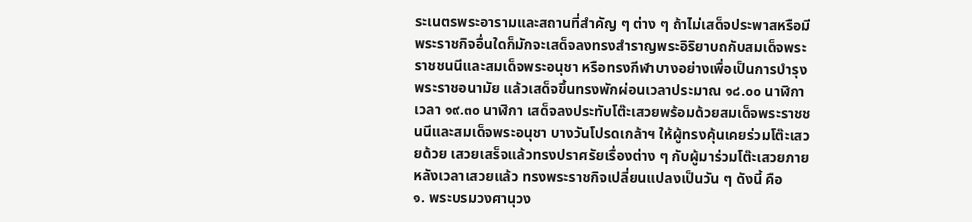ระเนตรพระอารามและสถานที่สำคัญ ๆ ต่าง ๆ ถ้าไม่เสด็จประพาสหรือมีพระราชกิจอื่นใดก็มักจะเสด็จลงทรงสำราญพระอิริยาบถกับสมเด็จพระราชชนนีและสมเด็จพระอนุชา หรือทรงกีฬาบางอย่างเพื่อเป็นการบำรุงพระราชอนามัย แล้วเสด็จขึ้นทรงพักผ่อนเวลาประมาณ ๑๘.๐๐ นาฬิกา
เวลา ๑๙.๓๐ นาฬิกา เสด็จลงประทับโต๊ะเสวยพร้อมด้วยสมเด็จพระราชชนนีและสมเด็จพระอนุชา บางวันโปรดเกล้าฯ ให้ผู้ทรงคุ้นเคยร่วมโต๊ะเสวยด้วย เสวยเสร็จแล้วทรงปราศรัยเรื่องต่าง ๆ กับผู้มาร่วมโต๊ะเสวยภายหลังเวลาเสวยแล้ว ทรงพระราชกิจเปลี่ยนแปลงเป็นวัน ๆ ดังนี้ คือ
๑. พระบรมวงศานุวง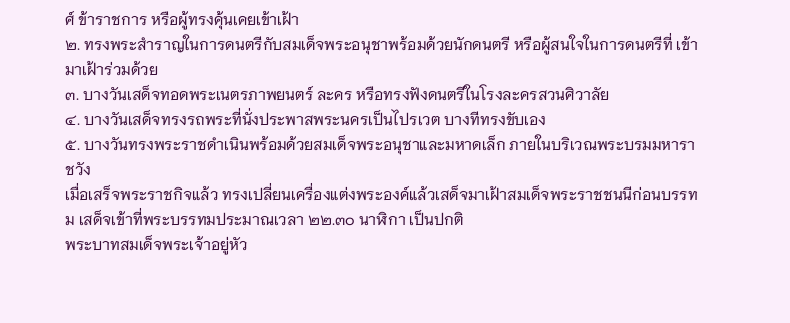ศ์ ข้าราชการ หรือผู้ทรงคุ้นเคยเข้าเฝ้า
๒. ทรงพระสำราญในการดนตรีกับสมเด็จพระอนุชาพร้อมด้วยนักดนตรี หรือผู้สนใจในการดนตรีที่ เข้ามาเฝ้าร่วมด้วย
๓. บางวันเสด็จทอดพระเนตรภาพยนตร์ ละคร หรือทรงฟังดนตรีในโรงละครสวนศิวาลัย
๔. บางวันเสด็จทรงรถพระที่นั่งประพาสพระนครเป็นไปรเวต บางทีทรงขับเอง
๕. บางวันทรงพระราชดำเนินพร้อมด้วยสมเด็จพระอนุชาและมหาดเล็ก ภายในบริเวณพระบรมมหาราชวัง
เมื่อเสร็จพระราชกิจแล้ว ทรงเปลี่ยนเครื่องแต่งพระองค์แล้วเสด็จมาเฝ้าสมเด็จพระราชชนนีก่อนบรรทม เสด็จเข้าที่พระบรรทมประมาณเวลา ๒๒.๓๐ นาฬิกา เป็นปกติ
พระบาทสมเด็จพระเจ้าอยู่หัว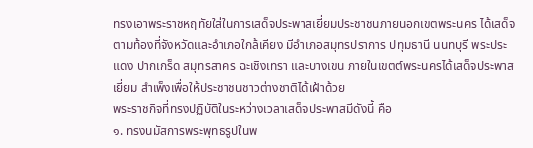ทรงเอาพระราชหฤทัยใส่ในการเสด็จประพาสเยี่ยมประชาชนภายนอกเขตพระนคร ได้เสด็จตามท้องที่จังหวัดและอำเภอใกล้เคียง มีอำเภอสมุทรปราการ ปทุมธานี นนทบุรี พระประแดง ปากเกร็ด สมุทรสาคร ฉะเชิงเทรา และบางเขน ภายในเขตต์พระนครได้เสด็จประพาสเยี่ยม สำเพ็งเพื่อให้ประชาชนชาวต่างชาติได้เฝ้าด้วย
พระราชกิจที่ทรงปฏิบัติในระหว่างเวลาเสด็จประพาสมีดังนี้ คือ
๑. ทรงนมัสการพระพุทธรูปในพ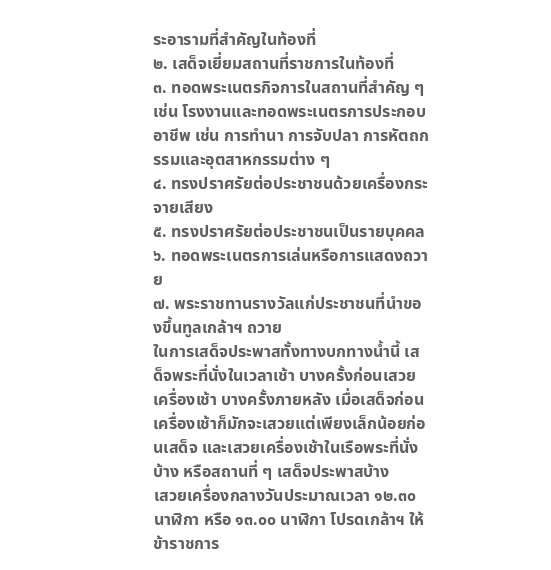ระอารามที่สำคัญในท้องที่
๒. เสด็จเยี่ยมสถานที่ราชการในท้องที่
๓. ทอดพระเนตรกิจการในสถานที่สำคัญ ๆ เช่น โรงงานและทอดพระเนตรการประกอบอาชีพ เช่น การทำนา การจับปลา การหัตถกรรมและอุตสาหกรรมต่าง ๆ
๔. ทรงปราศรัยต่อประชาชนด้วยเครื่องกระจายเสียง
๕. ทรงปราศรัยต่อประชาชนเป็นรายบุคคล
๖. ทอดพระเนตรการเล่นหรือการแสดงถวาย
๗. พระราชทานรางวัลแก่ประชาชนที่นำของขึ้นทูลเกล้าฯ ถวาย
ในการเสด็จประพาสทั้งทางบกทางน้ำนี้ เสด็จพระที่นั่งในเวลาเช้า บางครั้งก่อนเสวยเครื่องเช้า บางครั้งภายหลัง เมื่อเสด็จก่อนเครื่องเช้าก็มักจะเสวยแต่เพียงเล็กน้อยก่อนเสด็จ และเสวยเครื่องเช้าในเรือพระที่นั่งบ้าง หรือสถานที่ ๆ เสด็จประพาสบ้าง
เสวยเครื่องกลางวันประมาณเวลา ๑๒.๓๐ นาฬิกา หรือ ๑๓.๐๐ นาฬิกา โปรดเกล้าฯ ให้ข้าราชการ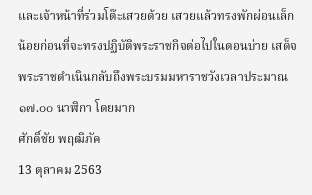และเจ้าหน้าที่ร่วมโต๊ะเสวยด้วย เสวยแล้วทรงพักผ่อนเล็กน้อยก่อนที่จะทรงปฏิบัติพระราชกิจต่อไปในตอนบ่าย เสด็จพระราชดำเนินกลับถึงพระบรมมหาราชวังเวลาประมาณ ๑๗.๐๐ นาฬิกา โดยมาก
ศักดิ์ชัย พฤฒิภัค
13 ตุลาคม 2563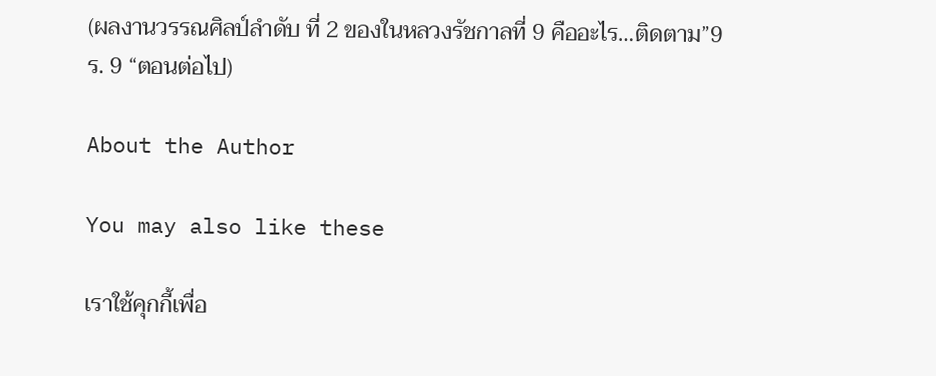(ผลงานวรรณศิลป์ลำดับ ที่ 2 ของในหลวงรัชกาลที่ 9 คืออะไร…ติดตาม”9 ร. 9 “ตอนต่อไป)

About the Author

You may also like these

เราใช้คุกกี้เพื่อ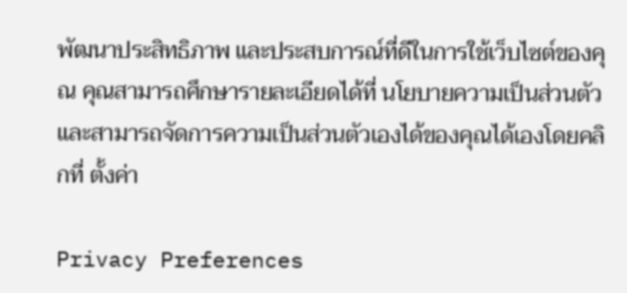พัฒนาประสิทธิภาพ และประสบการณ์ที่ดีในการใช้เว็บไซต์ของคุณ คุณสามารถศึกษารายละเอียดได้ที่ นโยบายความเป็นส่วนตัว และสามารถจัดการความเป็นส่วนตัวเองได้ของคุณได้เองโดยคลิกที่ ตั้งค่า

Privacy Preferences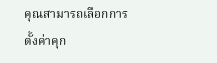คุณสามารถเลือกการตั้งค่าคุก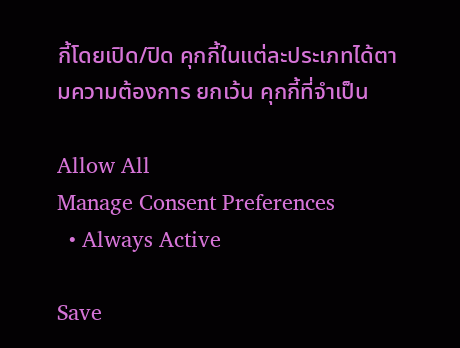กี้โดยเปิด/ปิด คุกกี้ในแต่ละประเภทได้ตามความต้องการ ยกเว้น คุกกี้ที่จำเป็น

Allow All
Manage Consent Preferences
  • Always Active

Save